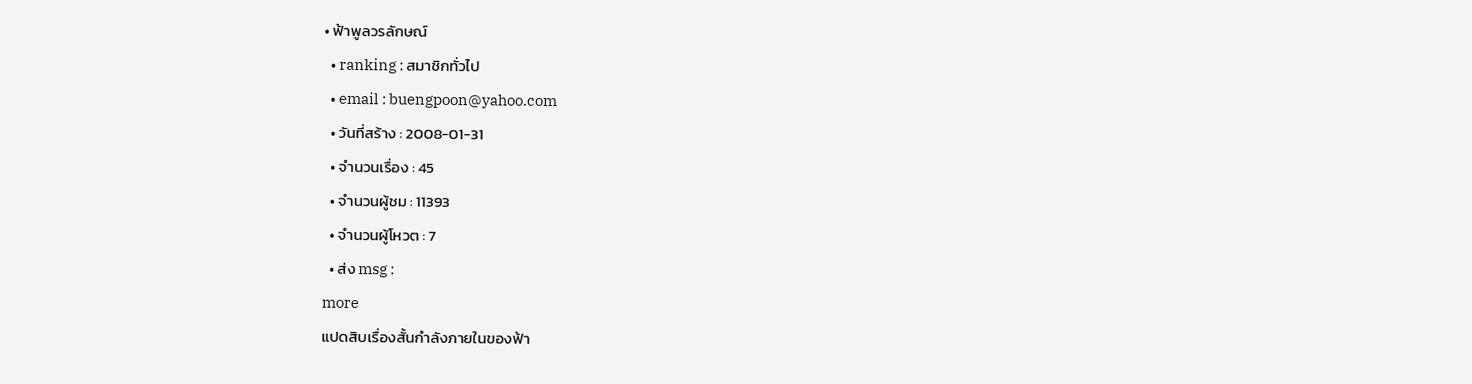• ฟ้าพูลวรลักษณ์
  • ranking : สมาชิกทั่วไป
  • email : buengpoon@yahoo.com
  • วันที่สร้าง : 2008-01-31
  • จำนวนเรื่อง : 45
  • จำนวนผู้ชม : 11393
  • จำนวนผู้โหวต : 7
  • ส่ง msg :
more
แปดสิบเรื่องสั้นกำลังภายในของฟ้า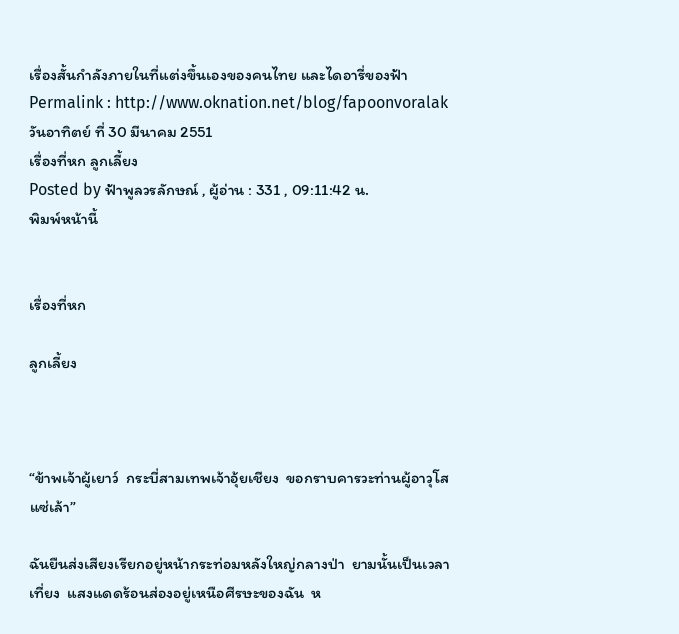เรื่องสั้นกำลังภายในที่แต่งขึ้นเองของคนไทย และไดอารี่ของฟ้า
Permalink : http://www.oknation.net/blog/fapoonvoralak
วันอาทิตย์ ที่ 30 มีนาคม 2551
เรื่องที่หก ลูกเลี้ยง
Posted by ฟ้าพูลวรลักษณ์ , ผู้อ่าน : 331 , 09:11:42 น.
พิมพ์หน้านี้


เรื่องที่หก

ลูกเลี้ยง



“ข้าพเจ้าผู้เยาว์  กระบี่สามเทพเจ้าอุ้ยเชียง  ขอกราบคารวะท่านผู้อาวุโสแซ่เล้า”

ฉันยืนส่งเสียงเรียกอยู่หน้ากระท่อมหลังใหญ่กลางป่า  ยามนั้นเป็นเวลาเที่ยง  แสงแดดร้อนส่องอยู่เหนือศีรษะของฉัน  ห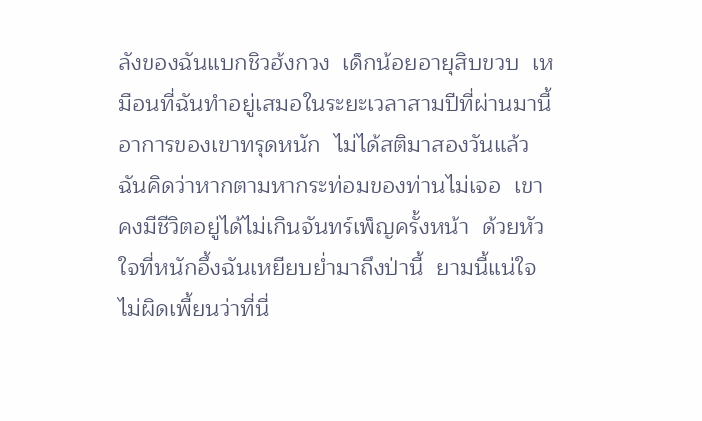ลังของฉันแบกชิวฮ้งกวง  เด็กน้อยอายุสิบขวบ  เหมือนที่ฉันทำอยู่เสมอในระยะเวลาสามปีที่ผ่านมานี้  อาการของเขาทรุดหนัก  ไม่ได้สติมาสองวันแล้ว  ฉันคิดว่าหากตามหากระท่อมของท่านไม่เจอ  เขาคงมีชีวิตอยู่ได้ไม่เกินจันทร์เพ็ญครั้งหน้า  ด้วยหัวใจที่หนักอึ้งฉันเหยียบย่ำมาถึงป่านี้  ยามนี้แน่ใจไม่ผิดเพี้ยนว่าที่นี่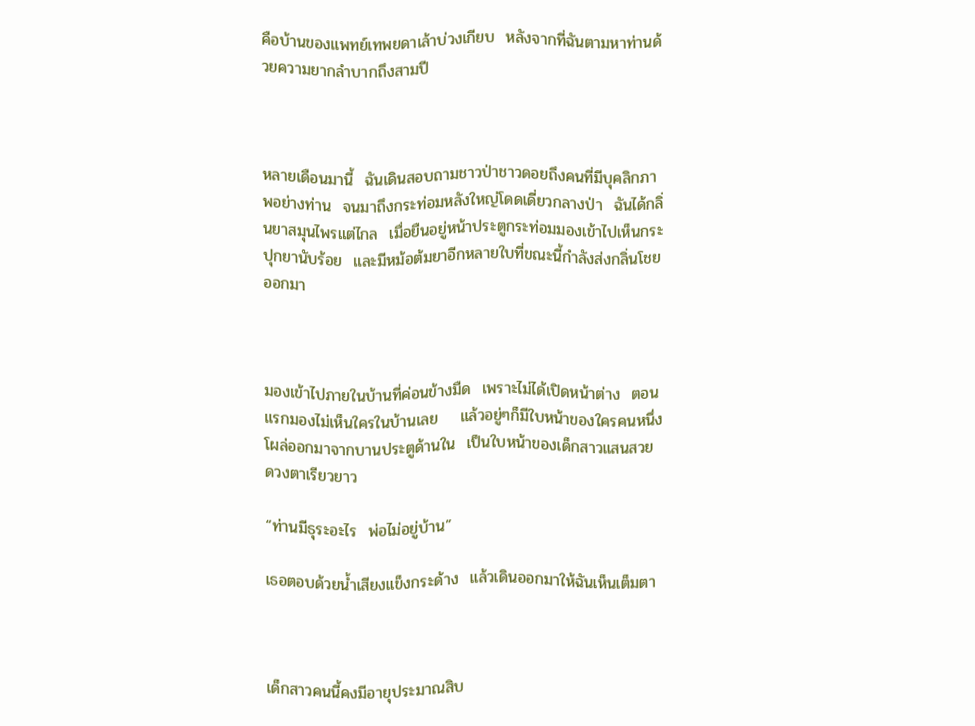คือบ้านของแพทย์เทพยดาเล้าบ่วงเกียบ  หลังจากที่ฉันตามหาท่านด้วยความยากลำบากถึงสามปี



หลายเดือนมานี้  ฉันเดินสอบถามชาวป่าชาวดอยถึงคนที่มีบุคลิกภาพอย่างท่าน  จนมาถึงกระท่อมหลังใหญ่โดดเดี่ยวกลางป่า  ฉันได้กลิ่นยาสมุนไพรแต่ไกล  เมื่อยืนอยู่หน้าประตูกระท่อมมองเข้าไปเห็นกระปุกยานับร้อย  และมีหม้อต้มยาอีกหลายใบที่ขณะนี้กำลังส่งกลิ่นโชยออกมา



มองเข้าไปภายในบ้านที่ค่อนข้างมืด  เพราะไม่ได้เปิดหน้าต่าง  ตอนแรกมองไม่เห็นใครในบ้านเลย    แล้วอยู่ๆก็มีใบหน้าของใครคนหนึ่งโผล่ออกมาจากบานประตูด้านใน  เป็นใบหน้าของเด็กสาวแสนสวย  ดวงตาเรียวยาว

“ท่านมีธุระอะไร  พ่อไม่อยู่บ้าน”

เธอตอบด้วยน้ำเสียงแข็งกระด้าง  แล้วเดินออกมาให้ฉันเห็นเต็มตา



เด็กสาวคนนี้คงมีอายุประมาณสิบ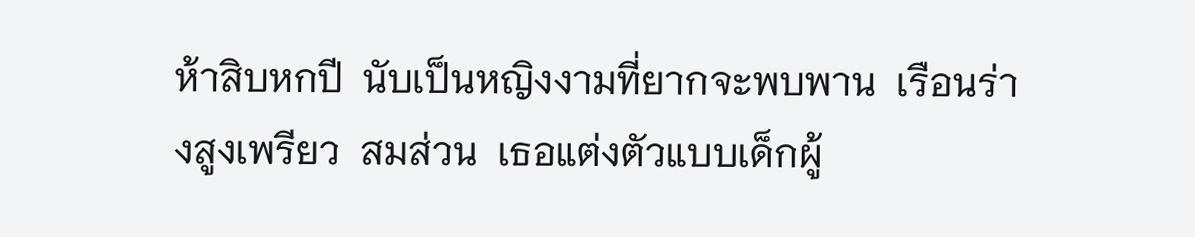ห้าสิบหกปี  นับเป็นหญิงงามที่ยากจะพบพาน  เรือนร่างสูงเพรียว  สมส่วน  เธอแต่งตัวแบบเด็กผู้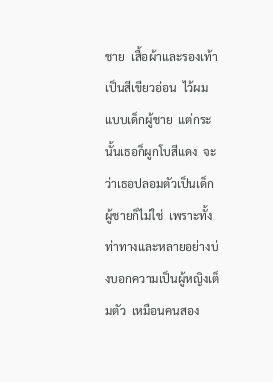ชาย  เสื้อผ้าและรองเท้าเป็นสีเขียวอ่อน  ไว้ผมแบบเด็กผู้ชาย  แต่กระนั้นเธอก็ผูกโบสีแดง  จะว่าเธอปลอมตัวเป็นเด็กผู้ชายก็ไม่ใช่  เพราะทั้งท่าทางและหลายอย่างบ่งบอกความเป็นผู้หญิงเต็มตัว  เหมือนคนสอง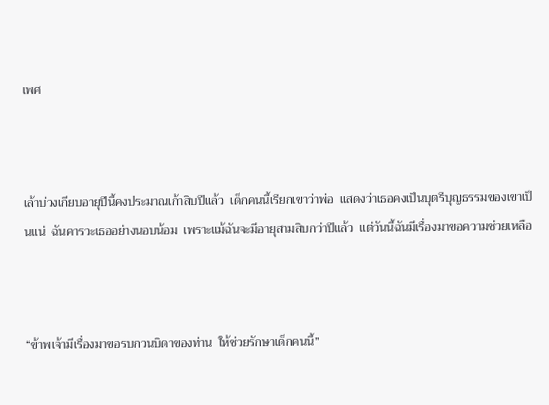เพศ



เล้าบ่วงเกียบอายุปีนี้คงประมาณเก้าสิบปีแล้ว  เด็กคนนี้เรียกเขาว่าพ่อ  แสดงว่าเธอคงเป็นบุตรีบุญธรรมของเขาเป็นแน่  ฉันคารวะเธออย่างนอบน้อม  เพราะแม้ฉันจะมีอายุสามสิบกว่าปีแล้ว  แต่วันนี้ฉันมีเรื่องมาขอความช่วยเหลือ



“ข้าพเจ้ามีเรื่องมาขอรบกวนบิดาของท่าน  ให้ช่วยรักษาเด็กคนนี้”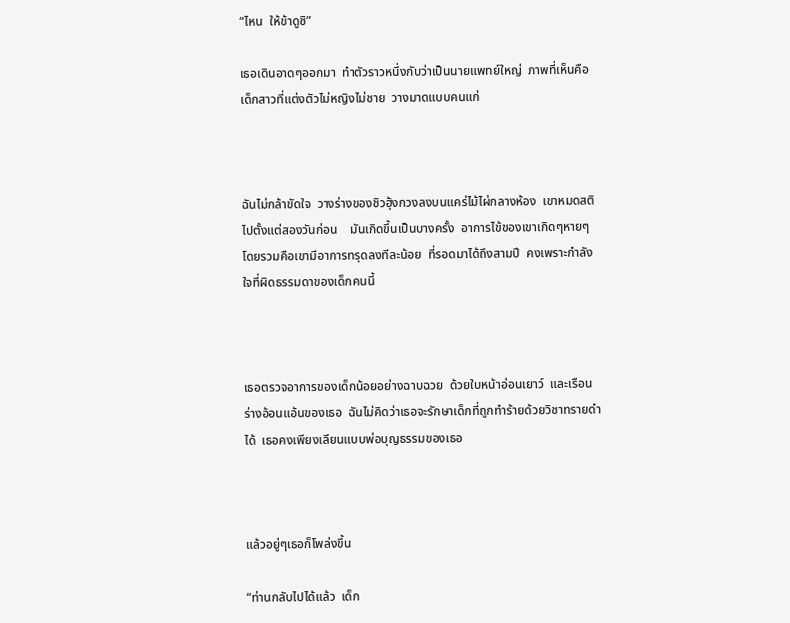“ไหน  ให้ข้าดูซิ”

เธอเดินอาดๆออกมา  ทำตัวราวหนึ่งกับว่าเป็นนายแพทย์ใหญ่  ภาพที่เห็นคือเด็กสาวที่แต่งตัวไม่หญิงไม่ชาย  วางมาดแบบคนแก่



ฉันไม่กล้าขัดใจ  วางร่างของชิวฮุ้งกวงลงบนแคร่ไม้ไผ่กลางห้อง  เขาหมดสติไปตั้งแต่สองวันก่อน    มันเกิดขึ้นเป็นบางครั้ง  อาการไข้ของเขาเกิดๆหายๆ  โดยรวมคือเขามีอาการทรุดลงทีละน้อย  ที่รอดมาได้ถึงสามปี  คงเพราะกำลังใจที่ผิดธรรมดาของเด็กคนนี้



เธอตรวจอาการของเด็กน้อยอย่างฉาบฉวย  ด้วยใบหน้าอ่อนเยาว์  และเรือนร่างอ้อนแอ้นของเธอ  ฉันไม่คิดว่าเธอจะรักษาเด็กที่ถูกทำร้ายด้วยวิชาทรายดำได้  เธอคงเพียงเลียนแบบพ่อบุญธรรมของเธอ



แล้วอยู่ๆเธอก็โพล่งขึ้น

“ท่านกลับไปได้แล้ว  เด็ก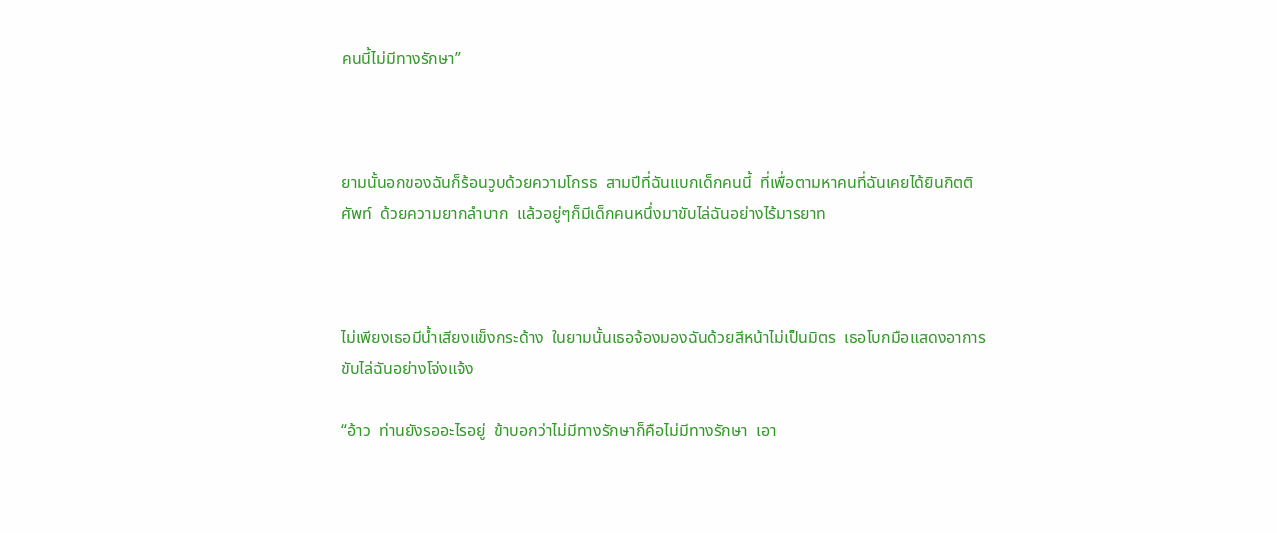คนนี้ไม่มีทางรักษา”



ยามนั้นอกของฉันก็ร้อนวูบด้วยความโกรธ  สามปีที่ฉันแบกเด็กคนนี้  ที่เพื่อตามหาคนที่ฉันเคยได้ยินกิตติศัพท์  ด้วยความยากลำบาก  แล้วอยู่ๆก็มีเด็กคนหนึ่งมาขับไล่ฉันอย่างไร้มารยาท



ไม่เพียงเธอมีน้ำเสียงแข็งกระด้าง  ในยามนั้นเธอจ้องมองฉันด้วยสีหน้าไม่เป็นมิตร  เธอโบกมือแสดงอาการขับไล่ฉันอย่างโจ่งแจ้ง

“อ้าว  ท่านยังรออะไรอยู่  ข้าบอกว่าไม่มีทางรักษาก็คือไม่มีทางรักษา  เอา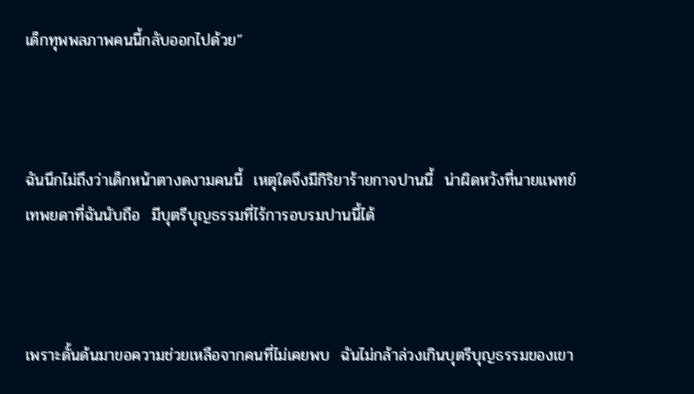เด็กทุพพลภาพคนนี้กลับออกไปด้วย”



ฉันนึกไม่ถึงว่าเด็กหน้าตางดงามคนนี้  เหตุใดจึงมีกิริยาร้ายกาจปานนี้  น่าผิดหวังที่นายแพทย์เทพยดาที่ฉันนับถือ  มีบุตรีบุญธรรมที่ไร้การอบรมปานนี้ได้



เพราะดั้นด้นมาขอความช่วยเหลือจากคนที่ไม่เคยพบ  ฉันไม่กล้าล่วงเกินบุตรีบุญธรรมของเขา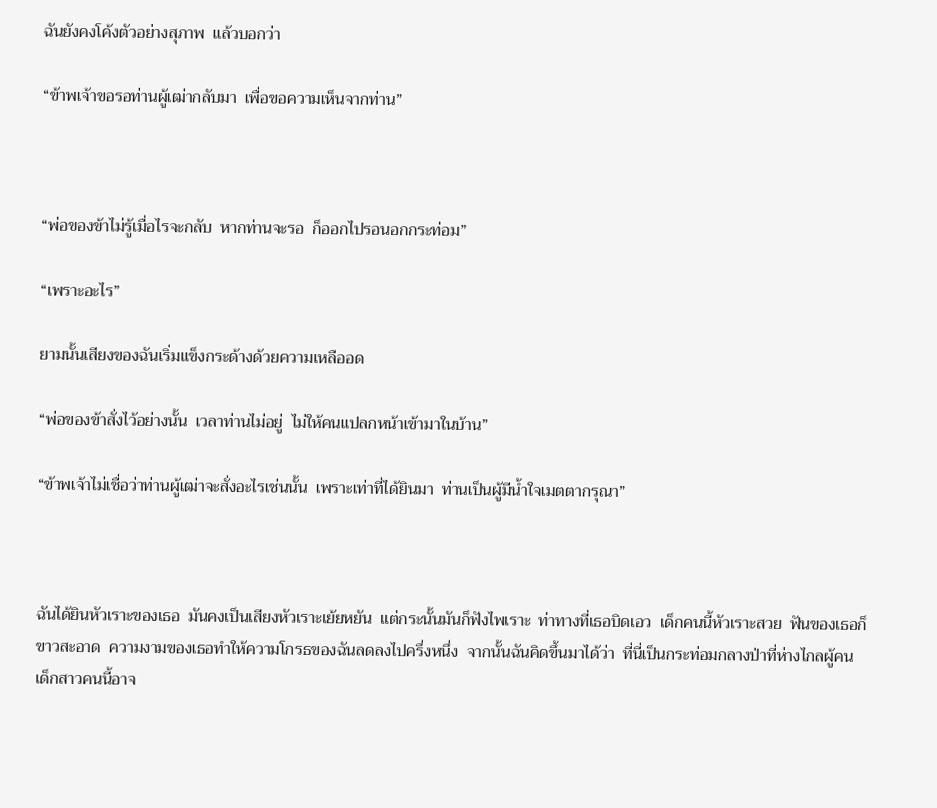ฉันยังคงโค้งตัวอย่างสุภาพ  แล้วบอกว่า

“ข้าพเจ้าขอรอท่านผู้เฒ่ากลับมา  เพื่อขอความเห็นจากท่าน”



“พ่อของข้าไม่รู้เมื่อไรจะกลับ  หากท่านจะรอ  ก็ออกไปรอนอกกระท่อม”

“เพราะอะไร”

ยามนั้นเสียงของฉันเริ่มแข็งกระด้างด้วยความเหลืออด

“พ่อของข้าสั่งไว้อย่างนั้น  เวลาท่านไม่อยู่  ไม่ให้คนแปลกหน้าเข้ามาในบ้าน”

“ข้าพเจ้าไม่เชื่อว่าท่านผู้เฒ่าจะสั่งอะไรเช่นนั้น  เพราะเท่าที่ได้ยินมา  ท่านเป็นผู้มีน้ำใจเมตตากรุณา”



ฉันได้ยินหัวเราะของเธอ  มันคงเป็นเสียงหัวเราะเย้ยหยัน  แต่กระนั้นมันก็ฟังไพเราะ  ท่าทางที่เธอบิดเอว  เด็กคนนี้หัวเราะสวย  ฟันของเธอก็ขาวสะอาด  ความงามของเธอทำให้ความโกรธของฉันลดลงไปครึ่งหนึ่ง  จากนั้นฉันคิดขึ้นมาได้ว่า  ที่นี่เป็นกระท่อมกลางป่าที่ห่างไกลผู้คน  เด็กสาวคนนี้อาจ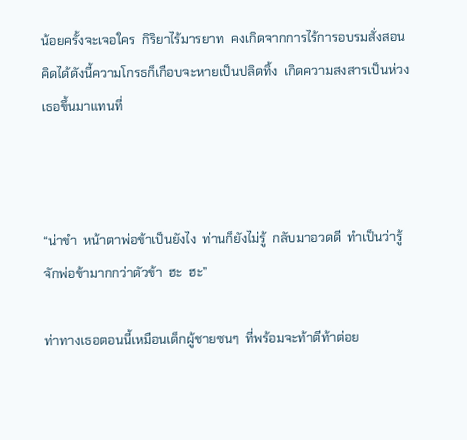น้อยครั้งจะเจอใคร  กิริยาไร้มารยาท  คงเกิดจากการไร้การอบรมสั่งสอน  คิดได้ดังนี้ความโกรธก็เกือบจะหายเป็นปลิดทิ้ง  เกิดความสงสารเป็นห่วงเธอขึ้นมาแทนที่



“น่าขำ  หน้าตาพ่อข้าเป็นยังไง  ท่านก็ยังไม่รู้  กลับมาอวดดี  ทำเป็นว่ารู้จักพ่อข้ามากกว่าตัวข้า  ฮะ  ฮะ”

ท่าทางเธอตอนนี้เหมือนเด็กผู้ชายซนๆ  ที่พร้อมจะท้าตีท้าต่อย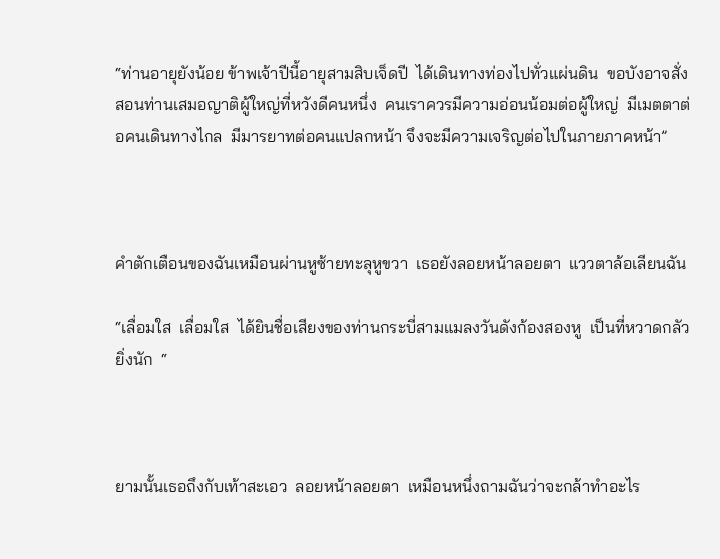“ท่านอายุยังน้อย ข้าพเจ้าปีนี้อายุสามสิบเจ็ดปี  ได้เดินทางท่องไปทั่วแผ่นดิน  ขอบังอาจสั่งสอนท่านเสมอญาติผู้ใหญ่ที่หวังดีคนหนึ่ง  คนเราควรมีความอ่อนน้อมต่อผู้ใหญ่  มีเมตตาต่อคนเดินทางไกล  มีมารยาทต่อคนแปลกหน้า จึงจะมีความเจริญต่อไปในภายภาคหน้า”



คำตักเตือนของฉันเหมือนผ่านหูซ้ายทะลุหูขวา  เธอยังลอยหน้าลอยตา  แววตาล้อเลียนฉัน

“เลื่อมใส  เลื่อมใส  ได้ยินชื่อเสียงของท่านกระบี่สามแมลงวันดังก้องสองหู  เป็นที่หวาดกลัวยิ่งนัก  “



ยามนั้นเธอถึงกับเท้าสะเอว  ลอยหน้าลอยตา  เหมือนหนึ่งถามฉันว่าจะกล้าทำอะไร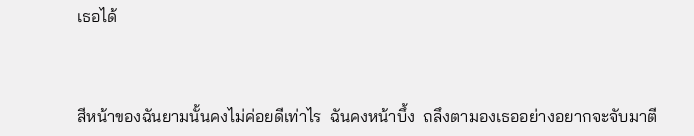เธอได้



สีหน้าของฉันยามนั้นคงไม่ค่อยดีเท่าไร  ฉันคงหน้าบึ้ง  ถลึงตามองเธออย่างอยากจะจับมาตี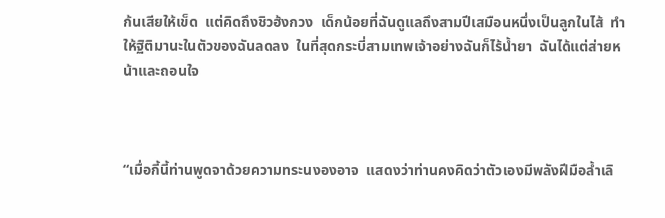ก้นเสียให้เข็ด  แต่คิดถึงชิวฮ้งกวง  เด็กน้อยที่ฉันดูแลถึงสามปีเสมือนหนึ่งเป็นลูกในไส้  ทำให้ฐิติมานะในตัวของฉันลดลง  ในที่สุดกระบี่สามเทพเจ้าอย่างฉันก็ไร้น้ำยา  ฉันได้แต่ส่ายหน้าและถอนใจ



“เมื่อกี้นี้ท่านพูดจาด้วยความทระนงองอาจ  แสดงว่าท่านคงคิดว่าตัวเองมีพลังฝีมือล้ำเลิ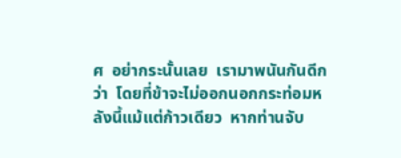ศ  อย่ากระนั้นเลย  เรามาพนันกันดีกว่า  โดยที่ข้าจะไม่ออกนอกกระท่อมหลังนี้แม้แต่ก้าวเดียว  หากท่านจับ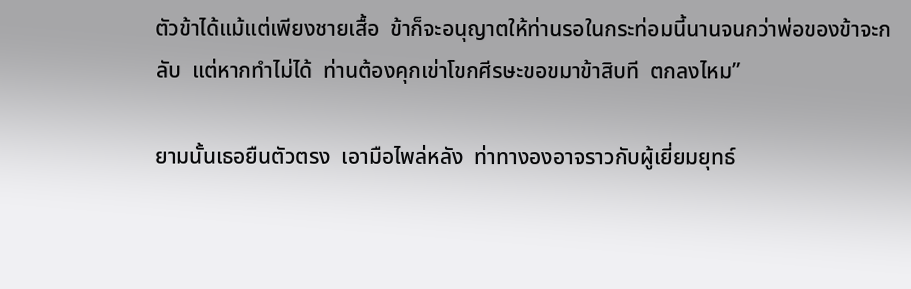ตัวข้าได้แม้แต่เพียงชายเสื้อ  ข้าก็จะอนุญาตให้ท่านรอในกระท่อมนี้นานจนกว่าพ่อของข้าจะกลับ  แต่หากทำไม่ได้  ท่านต้องคุกเข่าโขกศีรษะขอขมาข้าสิบที  ตกลงไหม”

ยามนั้นเธอยืนตัวตรง  เอามือไพล่หลัง  ท่าทางองอาจราวกับผู้เยี่ยมยุทธ์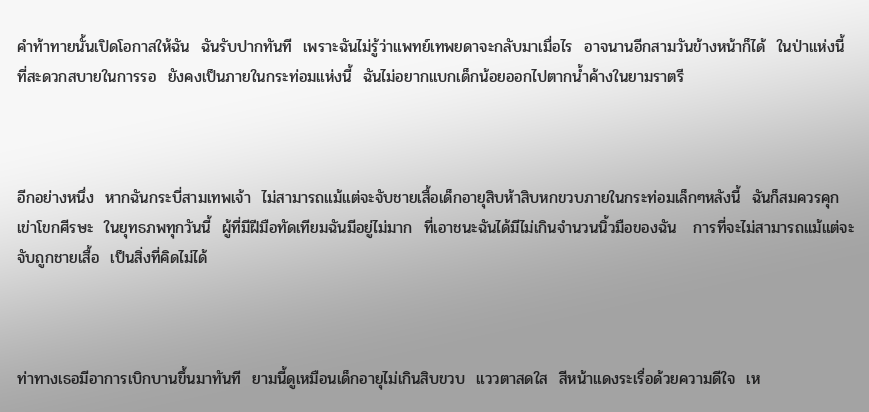คำท้าทายนั้นเปิดโอกาสให้ฉัน  ฉันรับปากทันที  เพราะฉันไม่รู้ว่าแพทย์เทพยดาจะกลับมาเมื่อไร  อาจนานอีกสามวันข้างหน้าก็ได้  ในป่าแห่งนี้  ที่สะดวกสบายในการรอ  ยังคงเป็นภายในกระท่อมแห่งนี้  ฉันไม่อยากแบกเด็กน้อยออกไปตากน้ำค้างในยามราตรี



อีกอย่างหนึ่ง  หากฉันกระบี่สามเทพเจ้า  ไม่สามารถแม้แต่จะจับชายเสื้อเด็กอายุสิบห้าสิบหกขวบภายในกระท่อมเล็กๆหลังนี้  ฉันก็สมควรคุกเข่าโขกศีรษะ  ในยุทธภพทุกวันนี้  ผู้ที่มีฝีมือทัดเทียมฉันมีอยู่ไม่มาก  ที่เอาชนะฉันได้มีไม่เกินจำนวนนิ้วมือของฉัน   การที่จะไม่สามารถแม้แต่จะจับถูกชายเสื้อ  เป็นสิ่งที่คิดไม่ได้



ท่าทางเธอมีอาการเบิกบานขึ้นมาทันที  ยามนี้ดูเหมือนเด็กอายุไม่เกินสิบขวบ  แววตาสดใส  สีหน้าแดงระเรื่อด้วยความดีใจ  เห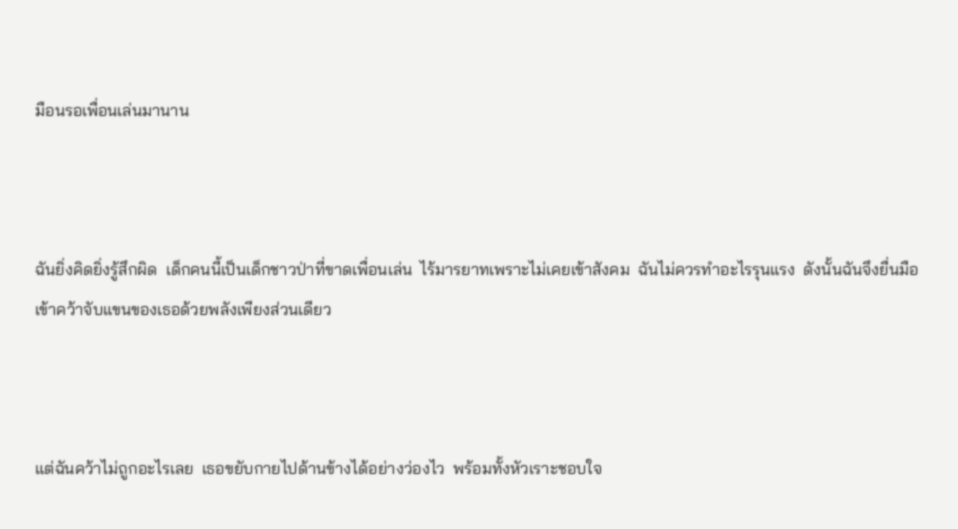มือนรอเพื่อนเล่นมานาน



ฉันยิ่งคิดยิ่งรู้สึกผิด  เด็กคนนี้เป็นเด็กชาวป่าที่ขาดเพื่อนเล่น  ไร้มารยาทเพราะไม่เคยเข้าสังคม  ฉันไม่ควรทำอะไรรุนแรง  ดังนั้นฉันจึงยื่นมือเข้าคว้าจับแขนของเธอด้วยพลังเพียงส่วนเดียว



แต่ฉันคว้าไม่ถูกอะไรเลย  เธอขยับกายไปด้านข้างได้อย่างว่องไว  พร้อมทั้งหัวเราะชอบใจ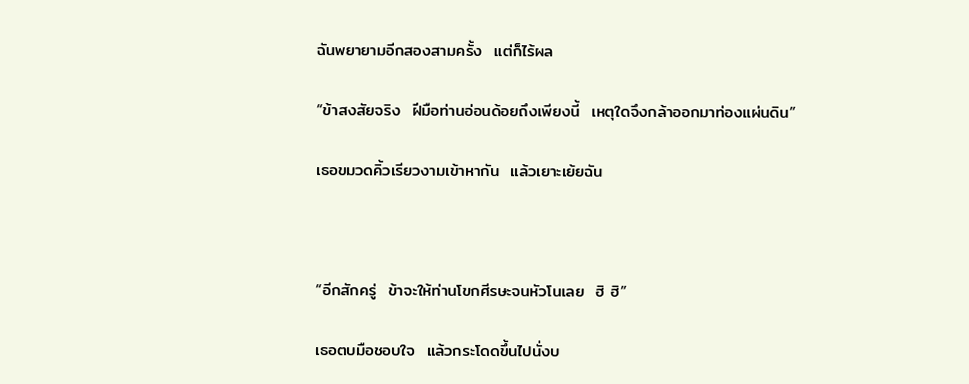ฉันพยายามอีกสองสามครั้ง  แต่ก็ไร้ผล

“ข้าสงสัยจริง  ฝีมือท่านอ่อนด้อยถึงเพียงนี้  เหตุใดจึงกล้าออกมาท่องแผ่นดิน”

เธอขมวดคิ้วเรียวงามเข้าหากัน  แล้วเยาะเย้ยฉัน



“อีกสักครู่  ข้าจะให้ท่านโขกศีรษะจนหัวโนเลย  ฮิ ฮิ”

เธอตบมือชอบใจ  แล้วกระโดดขึ้นไปนั่งบ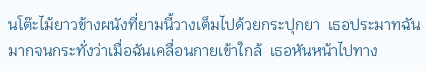นโต๊ะไม้ยาวข้างผนังที่ยามนี้วางเต็มไปด้วยกระปุกยา  เธอประมาทฉันมากจนกระทั่งว่าเมื่อฉันเคลื่อนกายเข้าใกล้  เธอหันหน้าไปทาง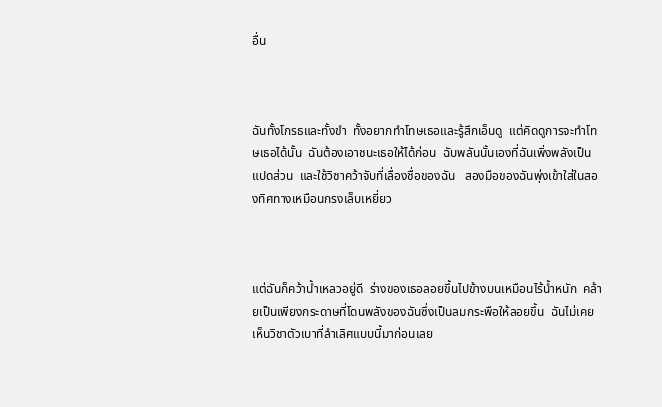อื่น



ฉันทั้งโกรธและทั้งขำ  ทั้งอยากทำโทษเธอและรู้สึกเอ็นดู  แต่คิดดูการจะทำโทษเธอได้นั้น  ฉันต้องเอาชนะเธอให้ได้ก่อน  ฉับพลันนั้นเองที่ฉันเพิ่งพลังเป็นแปดส่วน  และใช้วิชาคว้าจับที่เลื่องชื่อของฉัน   สองมือของฉันพุ่งเข้าใส่ในสองทิศทางเหมือนกรงเล็บเหยี่ยว



แต่ฉันก็คว้าน้ำเหลวอยู่ดี  ร่างของเธอลอยขึ้นไปข้างบนเหมือนไร้น้ำหนัก  คล้ายเป็นเพียงกระดาษที่โดนพลังของฉันซึ่งเป็นลมกระพือให้ลอยขึ้น  ฉันไม่เคยเห็นวิชาตัวเบาที่ลำเลิศแบบนี้มาก่อนเลย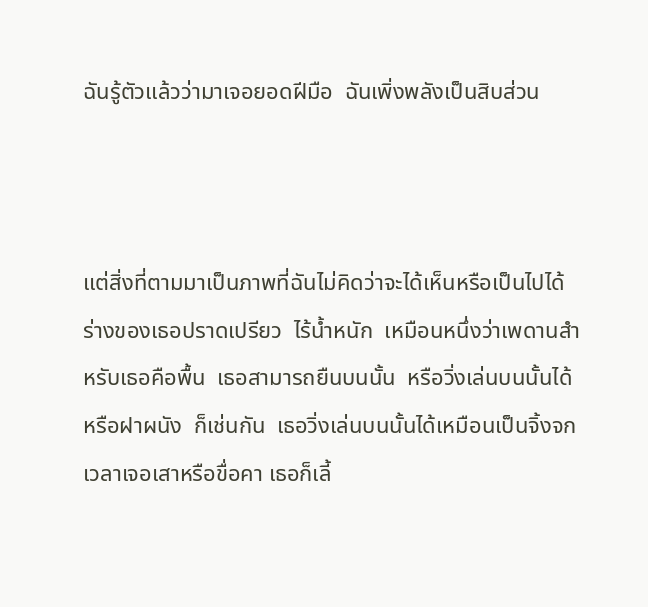ฉันรู้ตัวแล้วว่ามาเจอยอดฝีมือ  ฉันเพิ่งพลังเป็นสิบส่วน



แต่สิ่งที่ตามมาเป็นภาพที่ฉันไม่คิดว่าจะได้เห็นหรือเป็นไปได้  ร่างของเธอปราดเปรียว  ไร้น้ำหนัก  เหมือนหนึ่งว่าเพดานสำหรับเธอคือพื้น  เธอสามารถยืนบนนั้น  หรือวิ่งเล่นบนนั้นได้  หรือฝาผนัง  ก็เช่นกัน  เธอวิ่งเล่นบนนั้นได้เหมือนเป็นจิ้งจก  เวลาเจอเสาหรือขื่อคา เธอก็เลี้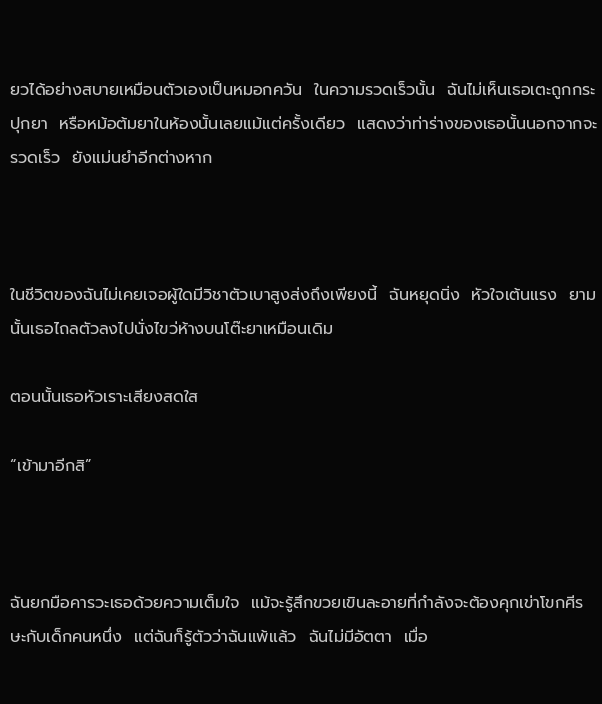ยวได้อย่างสบายเหมือนตัวเองเป็นหมอกควัน  ในความรวดเร็วนั้น  ฉันไม่เห็นเธอเตะถูกกระปุกยา  หรือหม้อต้มยาในห้องนั้นเลยแม้แต่ครั้งเดียว  แสดงว่าท่าร่างของเธอนั้นนอกจากจะรวดเร็ว  ยังแม่นยำอีกต่างหาก



ในชีวิตของฉันไม่เคยเจอผู้ใดมีวิชาตัวเบาสูงส่งถึงเพียงนี้  ฉันหยุดนิ่ง  หัวใจเต้นแรง  ยามนั้นเธอไถลตัวลงไปนั่งไขว่ห้างบนโต๊ะยาเหมือนเดิม

ตอนนั้นเธอหัวเราะเสียงสดใส

“เข้ามาอีกสิ”



ฉันยกมือคารวะเธอด้วยความเต็มใจ  แม้จะรู้สึกขวยเขินละอายที่กำลังจะต้องคุกเข่าโขกศีรษะกับเด็กคนหนึ่ง  แต่ฉันก็รู้ตัวว่าฉันแพ้แล้ว  ฉันไม่มีอัตตา  เมื่อ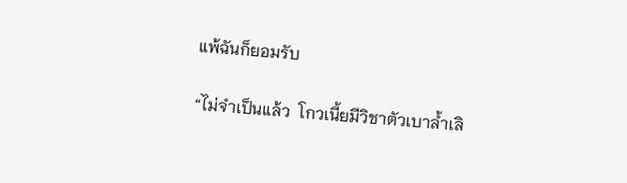แพ้ฉันก็ยอมรับ

“ไม่จำเป็นแล้ว  โกวเนี้ยมีวิชาตัวเบาล้ำเลิ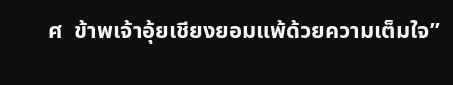ศ  ข้าพเจ้าอุ้ยเชียงยอมแพ้ด้วยความเต็มใจ”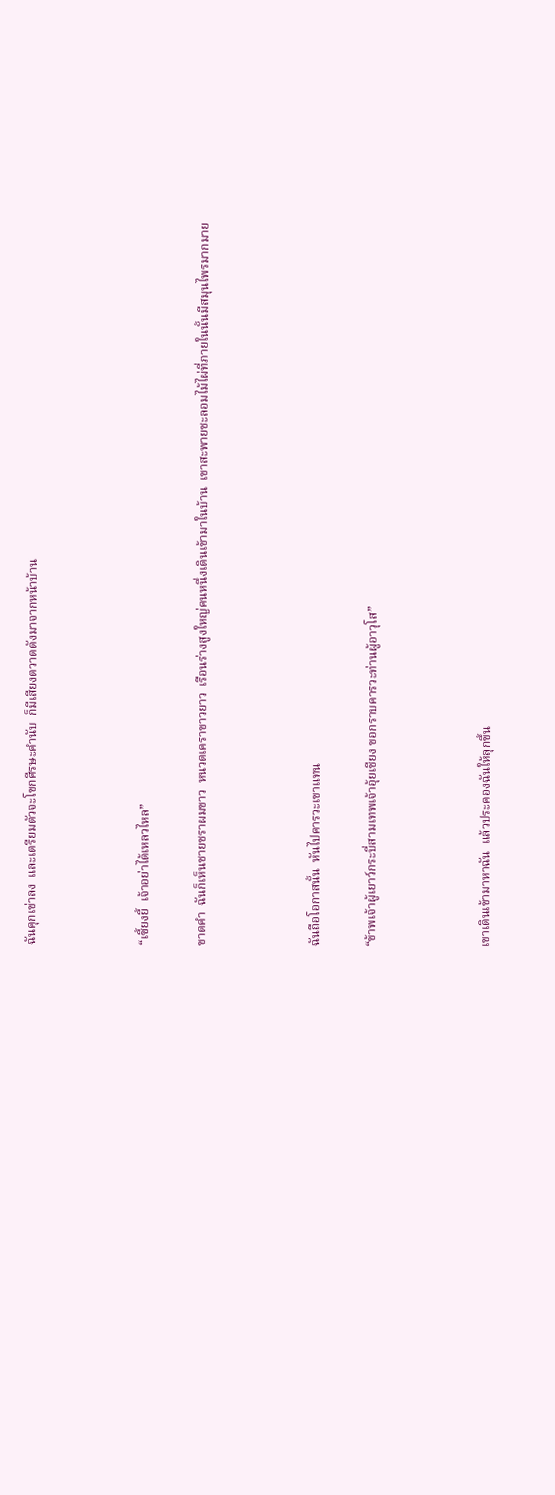ฉันคุกเข่าลง  และเตรียมตัวจะโขกศีรษะคำนับ  ก็มีเสียงตวาดดังมาจากหน้าบ้าน



“เซี้ยงยี้  เจ้าอย่าได้เหลวไหล”

ขาดคำ  ฉันก็เห็นชายชราผมขาว  หนวดเคราขาวยาว  เรือนร่างสูงใหญ่คนหนึ่งเดินเข้ามาในบ้าน  เขาสะพายชะลอมไม้ไผ่ที่ภายในนั้นมีสมุนไพรมากมาย



ฉันถือโอกาสนั้น  หันไปคารวะเขาแทน

“ข้าพเจ้าผู้เยาว์กระบี่สามเทพเจ้าอุ้ยเชียง ขอกราบคารวะท่านผู้อาวุโส”



เขาเดินเข้ามาหาฉัน  แล้วประคองฉันให้ลุกขึ้น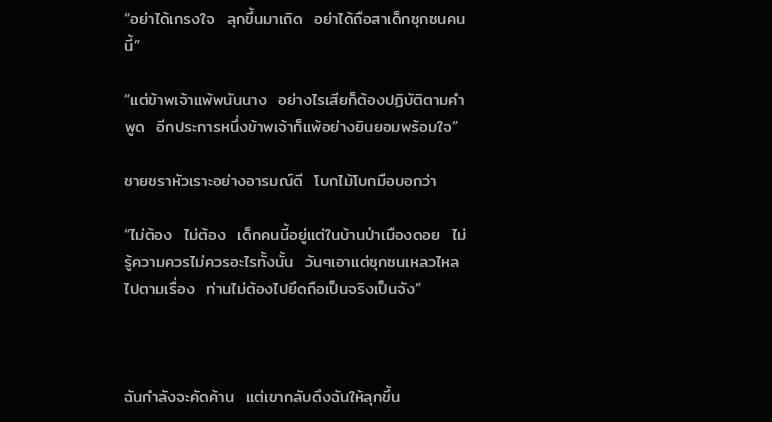“อย่าได้เกรงใจ  ลุกขึ้นมาเถิด  อย่าได้ถือสาเด็กซุกซนคนนี้”

“แต่ข้าพเจ้าแพ้พนันนาง  อย่างไรเสียก็ต้องปฏิบัติตามคำพูด  อีกประการหนึ่งข้าพเจ้าก็แพ้อย่างยินยอมพร้อมใจ”

ชายชราหัวเราะอย่างอารมณ์ดี  โบกไม้โบกมือบอกว่า

“ไม่ต้อง  ไม่ต้อง  เด็กคนนี้อยู่แต่ในบ้านป่าเมืองดอย  ไม่รู้ความควรไม่ควรอะไรทั้งนั้น  วันๆเอาแต่ซุกซนเหลวไหลไปตามเรื่อง  ท่านไม่ต้องไปยึดถือเป็นจริงเป็นจัง”



ฉันกำลังจะคัดค้าน  แต่เขากลับดึงฉันให้ลุกขึ้น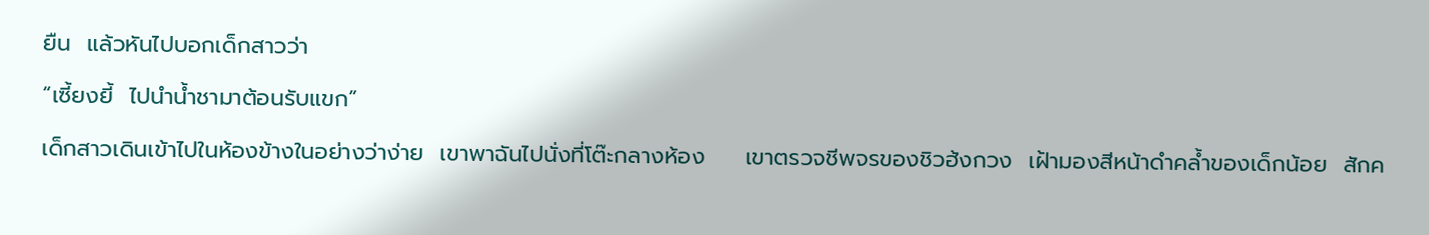ยืน  แล้วหันไปบอกเด็กสาวว่า

“เซี้ยงยี้  ไปนำน้ำชามาต้อนรับแขก”

เด็กสาวเดินเข้าไปในห้องข้างในอย่างว่าง่าย  เขาพาฉันไปนั่งที่โต๊ะกลางห้อง     เขาตรวจชีพจรของชิวฮ้งกวง  เฝ้ามองสีหน้าดำคล้ำของเด็กน้อย  สักค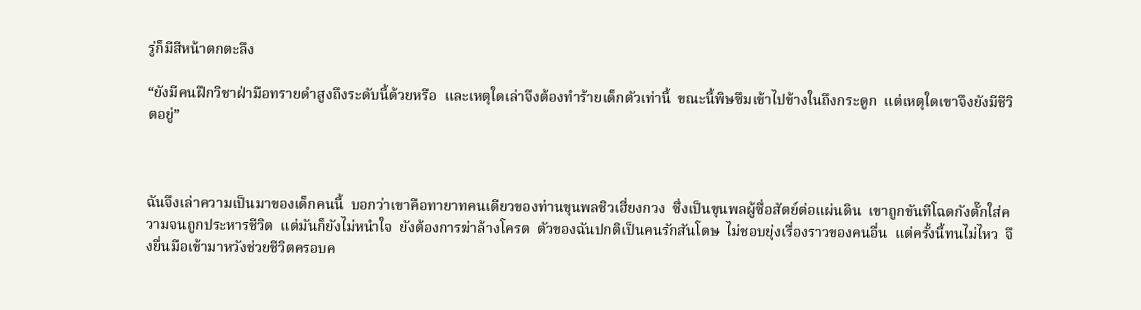รู่ก็มีสีหน้าตกตะลึง

“ยังมีคนฝึกวิชาฝ่ามือทรายดำสูงถึงระดับนี้ด้วยหรือ  และเหตุใดเล่าจึงต้องทำร้ายเด็กตัวเท่านี้  ขณะนี้พิษซึมเข้าไปข้างในถึงกระดูก  แต่เหตุใดเขาจึงยังมีชีวิตอยู่”



ฉันจึงเล่าความเป็นมาของเด็กคนนี้  บอกว่าเขาคือทายาทคนเดียวของท่านขุนพลชิวเฮี่ยงกวง  ซึ่งเป็นขุนพลผู้ซื่อสัตย์ต่อแผ่นดิน  เขาถูกขันทีโฉดกังตั๊กใส่ความจนถูกประหารชีวิต  แต่มันก็ยังไม่หนำใจ  ยังต้องการฆ่าล้างโครต  ตัวของฉันปกติเป็นคนรักสันโดษ  ไม่ชอบยุ่งเรื่องราวของคนอื่น  แต่ครั้งนี้ทนไม่ไหว  จึงยื่นมือเข้ามาหวังช่วยชีวิตครอบค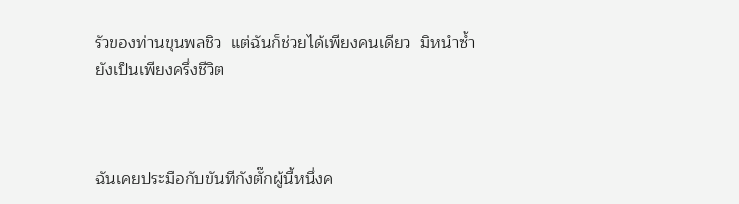รัวของท่านขุนพลชิว  แต่ฉันก็ช่วยได้เพียงคนเดียว  มิหนำซ้ำยังเป็นเพียงครึ่งชีวิต



ฉันเคยประมือกับขันทีกังตั๊กผู้นี้หนึ่งค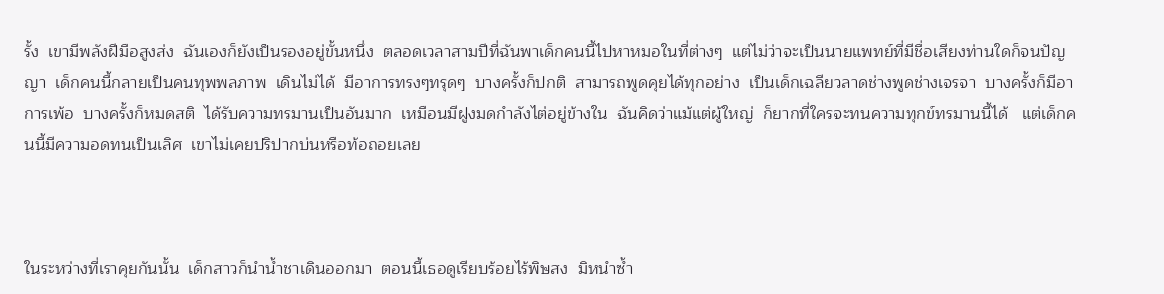รั้ง  เขามีพลังฝีมือสูงส่ง  ฉันเองก็ยังเป็นรองอยู่ขั้นหนึ่ง  ตลอดเวลาสามปีที่ฉันพาเด็กคนนี้ไปหาหมอในที่ต่างๆ  แต่ไม่ว่าจะเป็นนายแพทย์ที่มีชื่อเสียงท่านใดก็จนปัญญา  เด็กคนนี้กลายเป็นคนทุพพลภาพ  เดินไม่ได้  มีอาการทรงๆทรุดๆ  บางครั้งก็ปกติ  สามารถพูดคุยได้ทุกอย่าง  เป็นเด็กเฉลียวลาดช่างพูดช่างเจรจา  บางครั้งก็มีอาการเพ้อ  บางครั้งก็หมดสติ  ได้รับความทรมานเป็นอันมาก  เหมือนมีฝูงมดกำลังไต่อยู่ข้างใน  ฉันคิดว่าแม้แต่ผู้ใหญ่  ก็ยากที่ใครจะทนความทุกข์ทรมานนี้ได้   แต่เด็กคนนี้มีความอดทนเป็นเลิศ  เขาไม่เคยปริปากบ่นหรือท้อถอยเลย



ในระหว่างที่เราคุยกันนั้น  เด็กสาวก็นำน้ำชาเดินออกมา  ตอนนี้เธอดูเรียบร้อยไร้พิษสง  มิหนำซ้ำ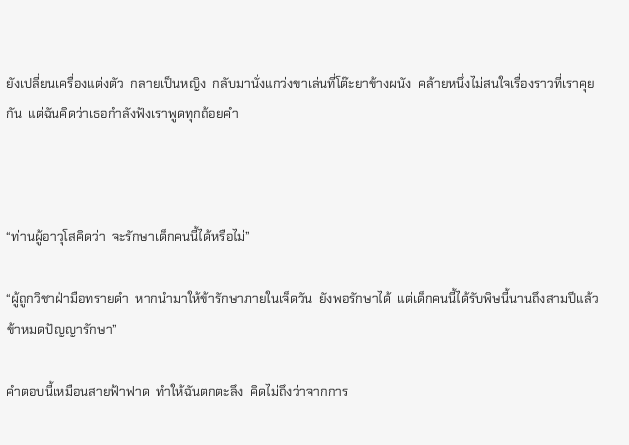ยังเปลี่ยนเครื่องแต่งตัว  กลายเป็นหญิง  กลับมานั่งแกว่งขาเล่นที่โต๊ะยาข้างผนัง  คล้ายหนึ่งไม่สนใจเรื่องราวที่เราคุยกัน  แต่ฉันคิดว่าเธอกำลังฟังเราพูดทุกถ้อยคำ



“ท่านผู้อาวุโสคิดว่า  จะรักษาเด็กคนนี้ได้หรือไม่”

“ผู้ถูกวิชาฝ่ามือทรายดำ  หากนำมาให้ข้ารักษาภายในเจ็ดวัน  ยังพอรักษาได้  แต่เด็กคนนี้ได้รับพิษนี้นานถึงสามปีแล้ว  ข้าหมดปัญญารักษา”

คำตอบนี้เหมือนสายฟ้าฟาด  ทำให้ฉันตกตะลึง  คิดไม่ถึงว่าจากการ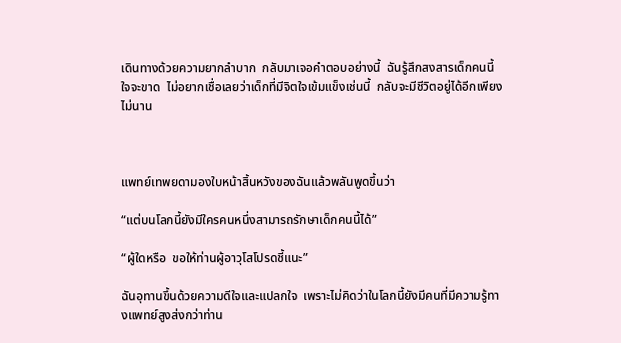เดินทางด้วยความยากลำบาก  กลับมาเจอคำตอบอย่างนี้  ฉันรู้สึกสงสารเด็กคนนี้ใจจะขาด  ไม่อยากเชื่อเลยว่าเด็กที่มีจิตใจเข้มแข็งเช่นนี้  กลับจะมีชีวิตอยู่ได้อีกเพียงไม่นาน



แพทย์เทพยดามองใบหน้าสิ้นหวังของฉันแล้วพลันพูดขึ้นว่า

“แต่บนโลกนี้ยังมีใครคนหนึ่งสามารถรักษาเด็กคนนี้ได้”

“ผู้ใดหรือ  ขอให้ท่านผู้อาวุโสโปรดชี้แนะ”

ฉันอุทานขึ้นด้วยความดีใจและแปลกใจ  เพราะไม่คิดว่าในโลกนี้ยังมีคนที่มีความรู้ทางแพทย์สูงส่งกว่าท่าน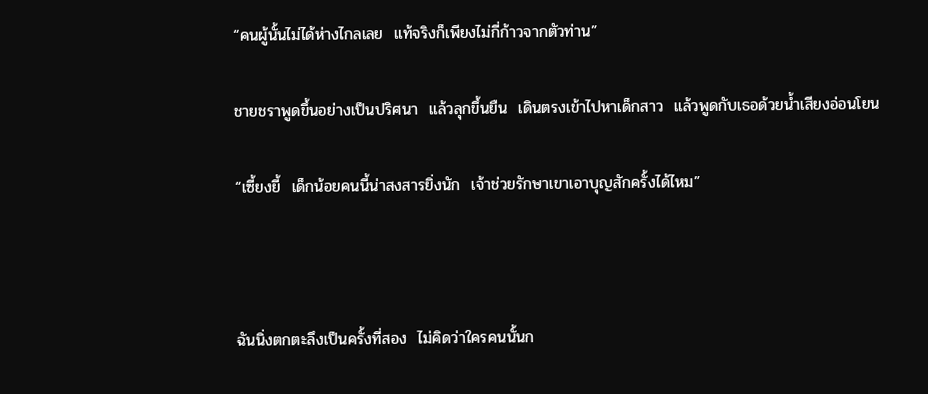“คนผู้นั้นไม่ได้ห่างไกลเลย  แท้จริงก็เพียงไม่กี่ก้าวจากตัวท่าน”

ชายชราพูดขึ้นอย่างเป็นปริศนา  แล้วลุกขึ้นยืน  เดินตรงเข้าไปหาเด็กสาว  แล้วพูดกับเธอด้วยน้ำเสียงอ่อนโยน

“เซี้ยงยี้  เด็กน้อยคนนี้น่าสงสารยิ่งนัก  เจ้าช่วยรักษาเขาเอาบุญสักครั้งได้ไหม”



ฉันนิ่งตกตะลึงเป็นครั้งที่สอง  ไม่คิดว่าใครคนนั้นก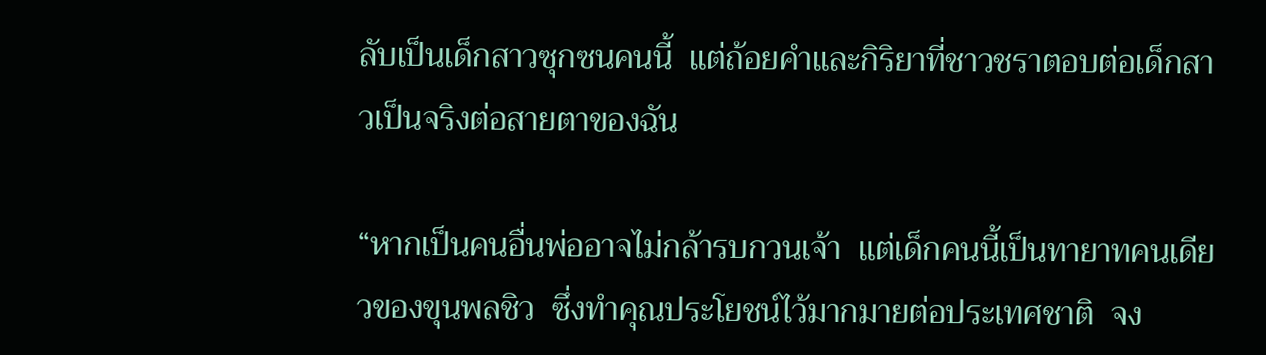ลับเป็นเด็กสาวซุกซนคนนี้  แต่ถ้อยคำและกิริยาที่ชาวชราตอบต่อเด็กสาวเป็นจริงต่อสายตาของฉัน

“หากเป็นคนอื่นพ่ออาจไม่กล้ารบกวนเจ้า  แต่เด็กคนนี้เป็นทายาทคนเดียวของขุนพลชิว  ซึ่งทำคุณประโยชน์ไว้มากมายต่อประเทศชาติ  จง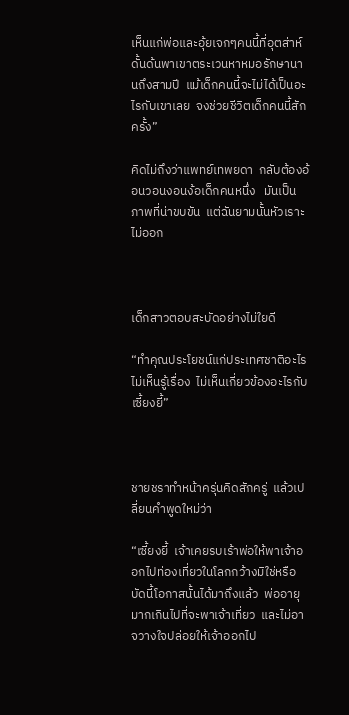เห็นแก่พ่อและอุ้ยเจกๆคนนี้ที่อุตส่าห์ดั้นด้นพาเขาตระเวนหาหมอรักษานานถึงสามปี  แม้เด็กคนนี้จะไม่ได้เป็นอะไรกับเขาเลย  จงช่วยชีวิตเด็กคนนี้สักครั้ง”

คิดไม่ถึงว่าแพทย์เทพยดา  กลับต้องอ้อนวอนงอนง้อเด็กคนหนึ่ง   มันเป็นภาพที่น่าขบขัน  แต่ฉันยามนั้นหัวเราะไม่ออก



เด็กสาวตอบสะบัดอย่างไม่ใยดี

“ทำคุณประโยชน์แก่ประเทศชาติอะไร  ไม่เห็นรู้เรื่อง  ไม่เห็นเกี่ยวข้องอะไรกับเซี้ยงยี้”



ชายชราทำหน้าครุ่นคิดสักครู่  แล้วเปลี่ยนคำพูดใหม่ว่า

“เซี้ยงยี้  เจ้าเคยรบเร้าพ่อให้พาเจ้าออกไปท่องเที่ยวในโลกกว้างมิใช่หรือ  บัดนี้โอกาสนั้นได้มาถึงแล้ว  พ่ออายุมากเกินไปที่จะพาเจ้าเที่ยว  และไม่อาจวางใจปล่อยให้เจ้าออกไป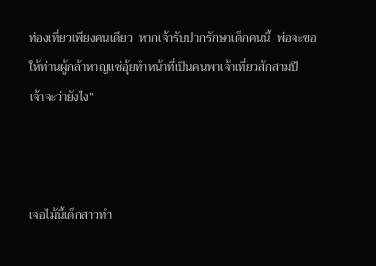ท่องเที่ยวเพียงคนเดียว  หากเจ้ารับปากรักษาเด็กคนนี้  พ่อจะขอให้ท่านผู้กล้าหาญแซ่อุ้ยทำหน้าที่เป็นคนพาเจ้าเที่ยวสักสามปี  เจ้าจะว่ายังไง”



เจอไม้นี้เด็กสาวทำ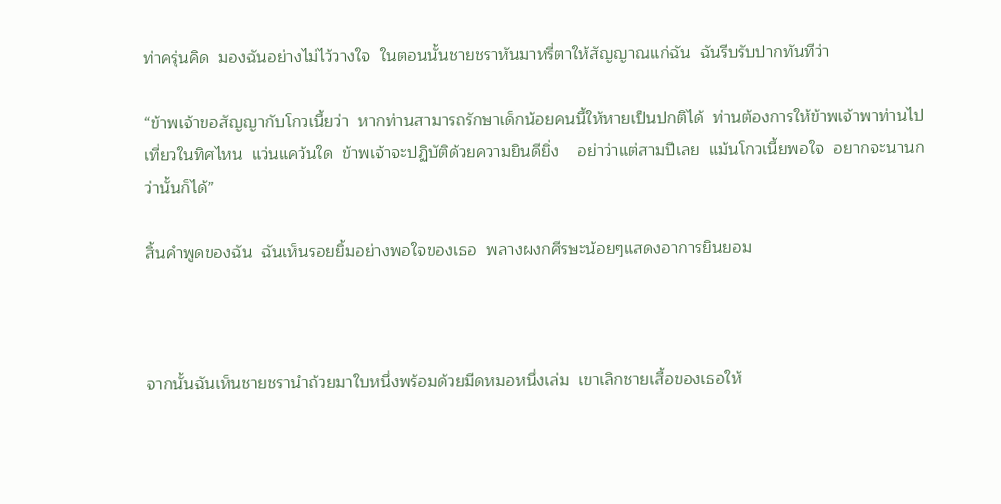ท่าครุ่นคิด  มองฉันอย่างไม่ไว้วางใจ  ในตอนนั้นชายชราหันมาหรี่ตาให้สัญญาณแก่ฉัน  ฉันรีบรับปากทันทีว่า

“ข้าพเจ้าขอสัญญากับโกวเนี้ยว่า  หากท่านสามารถรักษาเด็กน้อยคนนี้ให้หายเป็นปกติได้  ท่านต้องการให้ข้าพเจ้าพาท่านไปเที่ยวในทิศไหน  แว่นแคว้นใด  ข้าพเจ้าจะปฏิบัติด้วยความยินดียิ่ง    อย่าว่าแต่สามปีเลย  แม้นโกวเนี้ยพอใจ  อยากจะนานกว่านั้นก็ได้”

สิ้นคำพูดของฉัน  ฉันเห็นรอยยิ้มอย่างพอใจของเธอ  พลางผงกศีรษะน้อยๆแสดงอาการยินยอม



จากนั้นฉันเห็นชายชรานำถ้วยมาใบหนึ่งพร้อมด้วยมีดหมอหนึ่งเล่ม  เขาเลิกชายเสื้อของเธอให้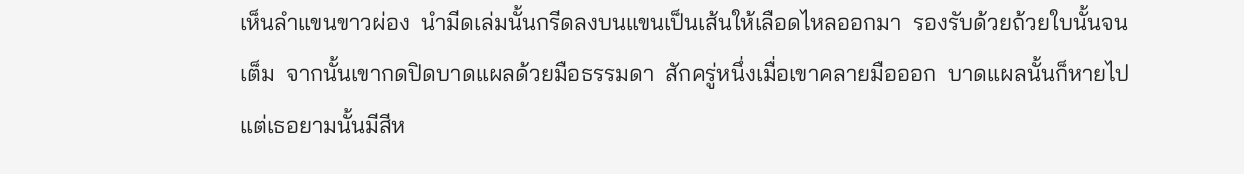เห็นลำแขนขาวผ่อง  นำมีดเล่มนั้นกรีดลงบนแขนเป็นเส้นให้เลือดไหลออกมา  รองรับด้วยถ้วยใบนั้นจนเต็ม  จากนั้นเขากดปิดบาดแผลด้วยมือธรรมดา  สักครู่หนึ่งเมื่อเขาคลายมือออก  บาดแผลนั้นก็หายไป  แต่เธอยามนั้นมีสีห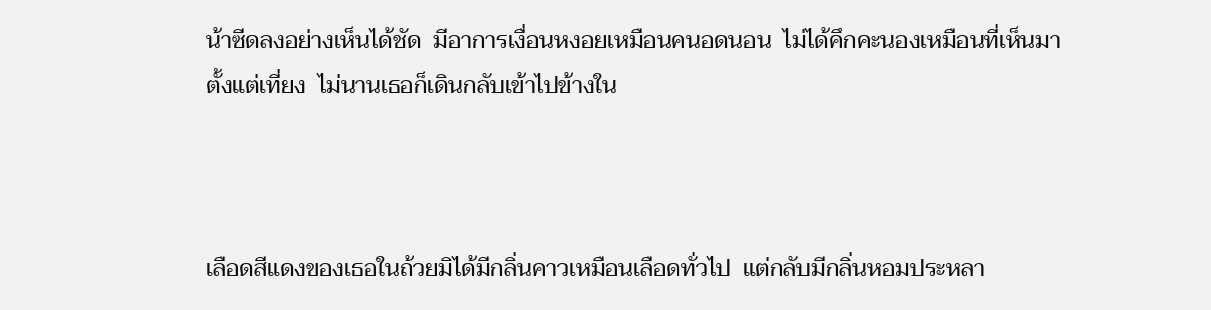น้าซีดลงอย่างเห็นได้ชัด  มีอาการเงื่อนหงอยเหมือนคนอดนอน  ไม่ได้คึกคะนองเหมือนที่เห็นมาตั้งแต่เที่ยง  ไม่นานเธอก็เดินกลับเข้าไปข้างใน



เลือดสีแดงของเธอในถ้วยมิได้มีกลิ่นคาวเหมือนเลือดทั่วไป  แต่กลับมีกลิ่นหอมประหลา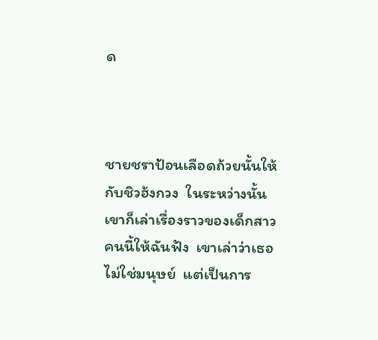ด



ชายชราป้อนเลือดถ้วยนั้นให้กับชิวฮ้งกวง  ในระหว่างนั้นเขาก็เล่าเรื่องราวของเด็กสาวคนนี้ให้ฉันฟัง  เขาเล่าว่าเธอไม่ใช่มนุษย์  แต่เป็นการ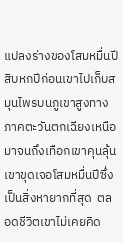แปลงร่างของโสมหมื่นปี  สิบหกปีก่อนเขาไปเก็บสมุนไพรบนภูเขาสูงทางภาคตะวันตกเฉียงเหนือ  มาจนถึงเทือกเขาคุนลุ้น  เขาขุดเจอโสมหมื่นปีซึ่งเป็นสิ่งหายากที่สุด  ตลอดชีวิตเขาไม่เคยคิด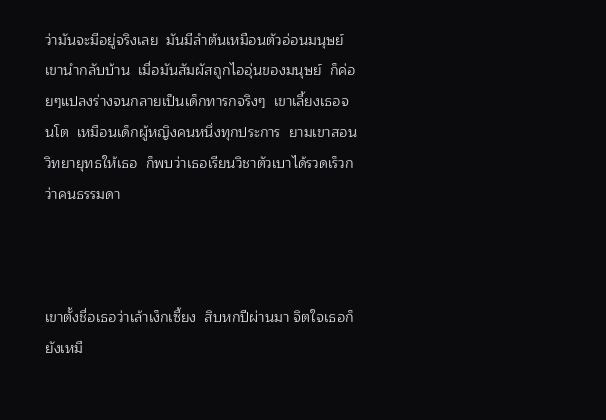ว่ามันจะมีอยู่จริงเลย  มันมีลำต้นเหมือนตัวอ่อนมนุษย์  เขานำกลับบ้าน  เมื่อมันสัมผัสถูกไออุ่นของมนุษย์  ก็ค่อยๆแปลงร่างจนกลายเป็นเด็กทารกจริงๆ  เขาเลี้ยงเธอจนโต  เหมือนเด็กผู้หญิงคนหนึ่งทุกประการ  ยามเขาสอนวิทยายุทธให้เธอ  ก็พบว่าเธอเรียนวิชาตัวเบาได้รวดเร็วกว่าคนธรรมดา



เขาตั้งชื่อเธอว่าเล้าเง็กเซี้ยง  สิบหกปีผ่านมา จิตใจเธอก็ยังเหมื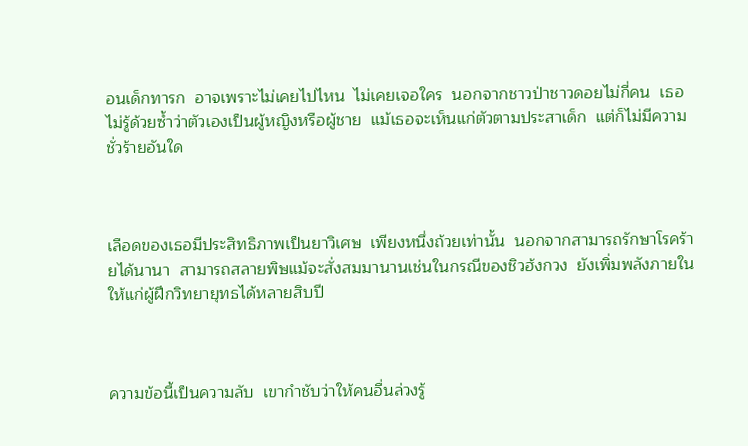อนเด็กทารก  อาจเพราะไม่เคยไปไหน  ไม่เคยเจอใคร  นอกจากชาวป่าชาวดอยไม่กี่คน  เธอไม่รู้ด้วยซ้ำว่าตัวเองเป็นผู้หญิงหรือผู้ชาย  แม้เธอจะเห็นแก่ตัวตามประสาเด็ก  แต่ก็ไม่มีความชั่วร้ายอันใด



เลือดของเธอมีประสิทธิภาพเป็นยาวิเศษ  เพียงหนึ่งถ้วยเท่านั้น  นอกจากสามารถรักษาโรคร้ายได้นานา  สามารถสลายพิษแม้จะสั่งสมมานานเช่นในกรณีของชิวฮ้งกวง  ยังเพิ่มพลังภายในให้แก่ผู้ฝึกวิทยายุทธได้หลายสิบปี



ความข้อนี้เป็นความลับ  เขากำชับว่าให้คนอื่นล่วงรู้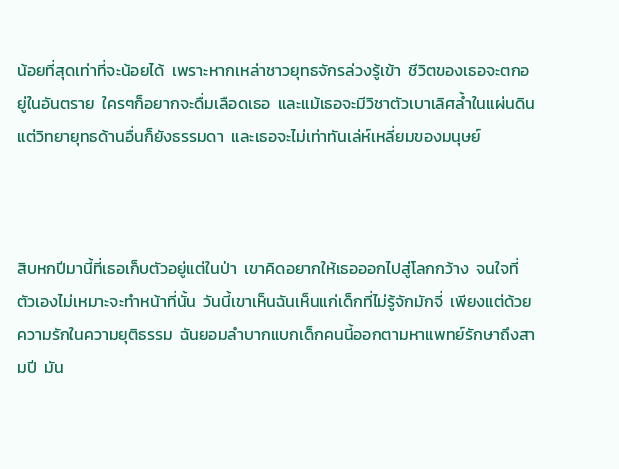น้อยที่สุดเท่าที่จะน้อยได้  เพราะหากเหล่าชาวยุทธจักรล่วงรู้เข้า  ชีวิตของเธอจะตกอยู่ในอันตราย  ใครๆก็อยากจะดื่มเลือดเธอ  และแม้เธอจะมีวิชาตัวเบาเลิศล้ำในแผ่นดิน  แต่วิทยายุทธด้านอื่นก็ยังธรรมดา  และเธอจะไม่เท่าทันเล่ห์เหลี่ยมของมนุษย์



สิบหกปีมานี้ที่เธอเก็บตัวอยู่แต่ในป่า  เขาคิดอยากให้เธอออกไปสู่โลกกว้าง  จนใจที่ตัวเองไม่เหมาะจะทำหน้าที่นั้น  วันนี้เขาเห็นฉันเห็นแก่เด็กที่ไม่รู้จักมักจี่  เพียงแต่ด้วยความรักในความยุติธรรม  ฉันยอมลำบากแบกเด็กคนนี้ออกตามหาแพทย์รักษาถึงสามปี  มัน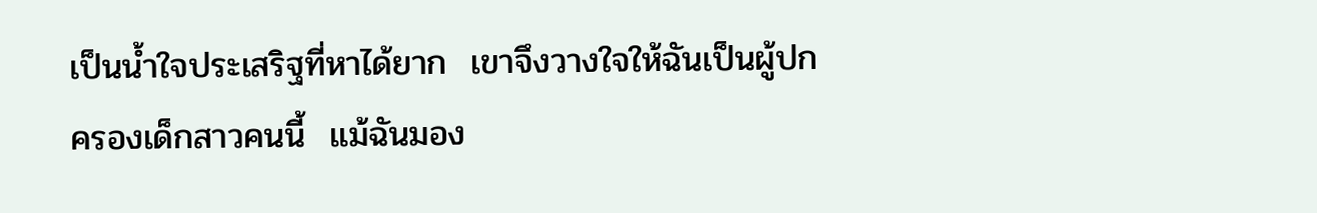เป็นน้ำใจประเสริฐที่หาได้ยาก  เขาจึงวางใจให้ฉันเป็นผู้ปกครองเด็กสาวคนนี้  แม้ฉันมอง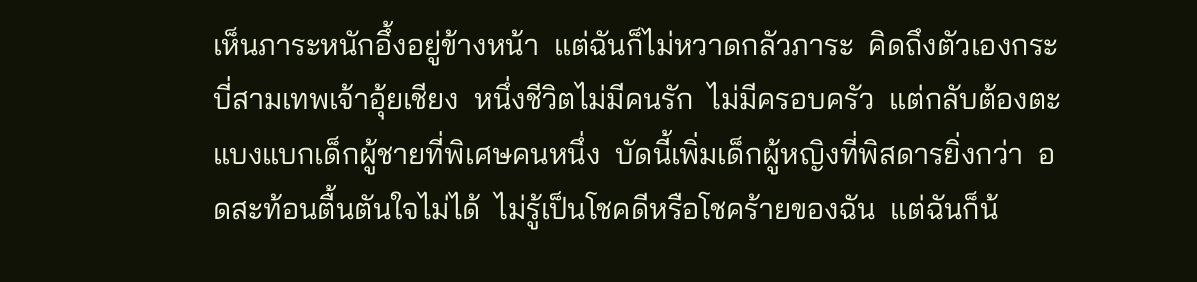เห็นภาระหนักอึ้งอยู่ข้างหน้า  แต่ฉันก็ไม่หวาดกลัวภาระ  คิดถึงตัวเองกระบี่สามเทพเจ้าอุ้ยเชียง  หนึ่งชีวิตไม่มีคนรัก  ไม่มีครอบครัว  แต่กลับต้องตะแบงแบกเด็กผู้ชายที่พิเศษคนหนึ่ง  บัดนี้เพิ่มเด็กผู้หญิงที่พิสดารยิ่งกว่า  อดสะท้อนตื้นตันใจไม่ได้  ไม่รู้เป็นโชคดีหรือโชคร้ายของฉัน  แต่ฉันก็น้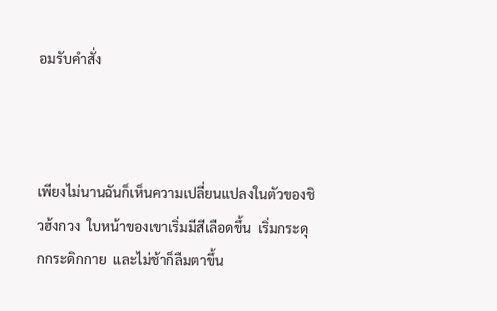อมรับคำสั่ง



เพียงไม่นานฉันก็เห็นความเปลี่ยนแปลงในตัวของชิวฮ้งกวง  ใบหน้าของเขาเริ่มมีสีเลือดขึ้น  เริ่มกระดุกกระดิกกาย  และไม่ช้าก็ลืมตาขึ้น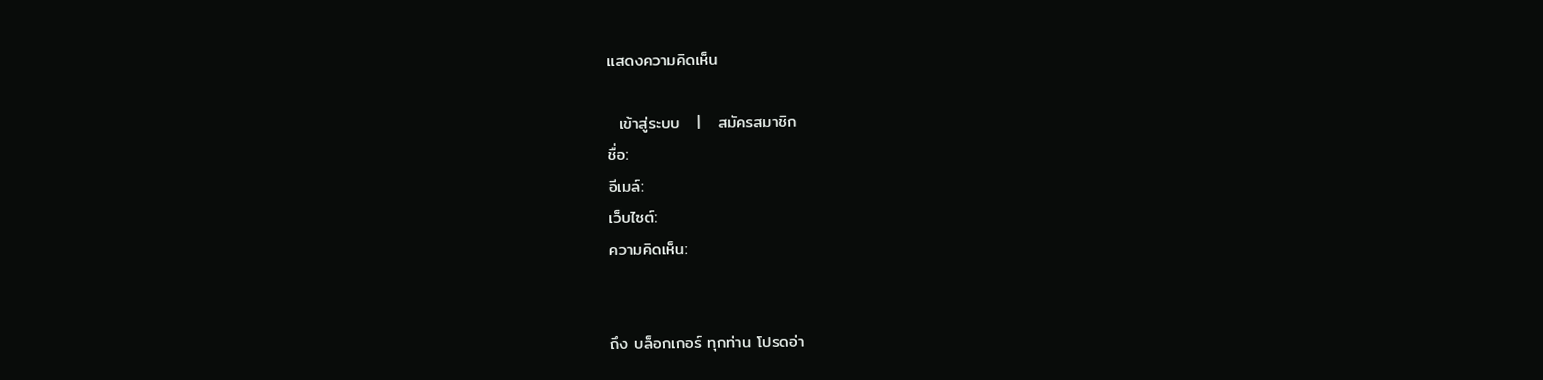แสดงความคิดเห็น

  เข้าสู่ระบบ   |   สมัครสมาชิก
ชื่อ:
อีเมล์:
เว็บไซต์:
ความคิดเห็น:


ถึง บล็อกเกอร์ ทุกท่าน โปรดอ่า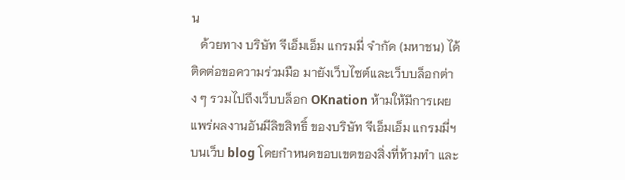น
   ด้วยทาง บริษัท จีเอ็มเอ็ม แกรมมี่ จำกัด (มหาชน) ได้ติดต่อขอความร่วมมือ มายังเว็บไซต์และเว็บบล็อกต่าง ๆ รวมไปถึงเว็บบล็อก OKnation ห้ามให้มีการเผยแพร่ผลงานอันมีลิขสิทธิ์ ของบริษัท จีเอ็มเอ็ม แกรมมี่ฯ บนเว็บ blog โดยกำหนดขอบเขตของสิ่งที่ห้ามทำ และ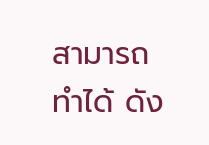สามารถทำได้ ดัง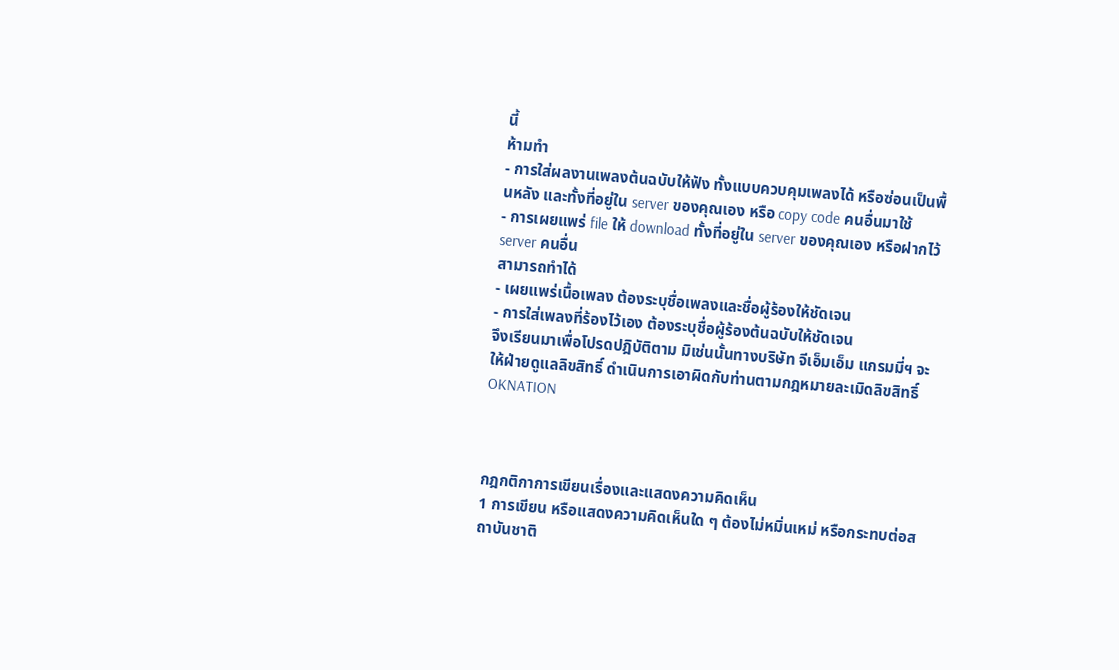นี้
ห้ามทำ
- การใส่ผลงานเพลงต้นฉบับให้ฟัง ทั้งแบบควบคุมเพลงได้ หรือซ่อนเป็นพื้นหลัง และทั้งที่อยู่ใน server ของคุณเอง หรือ copy code คนอื่นมาใช้
- การเผยแพร่ file ให้ download ทั้งที่อยู่ใน server ของคุณเอง หรือฝากไว้ server คนอื่น
สามารถทำได้
- เผยแพร่เนื้อเพลง ต้องระบุชื่อเพลงและชื่อผู้ร้องให้ชัดเจน
- การใส่เพลงที่ร้องไว้เอง ต้องระบุชื่อผู้ร้องต้นฉบับให้ชัดเจน
จึงเรียนมาเพื่อโปรดปฎิบัติตาม มิเช่นนั้นทางบริษัท จีเอ็มเอ็ม แกรมมี่ฯ จะให้ฝ่ายดูแลลิขสิทธิ์ ดำเนินการเอาผิดกับท่านตามกฎหมายละเมิดลิขสิทธิ์
OKNATION



กฎกติกาการเขียนเรื่องและแสดงความคิดเห็น
1 การเขียน หรือแสดงความคิดเห็นใด ๆ ต้องไม่หมิ่นเหม่ หรือกระทบต่อสถาบันชาติ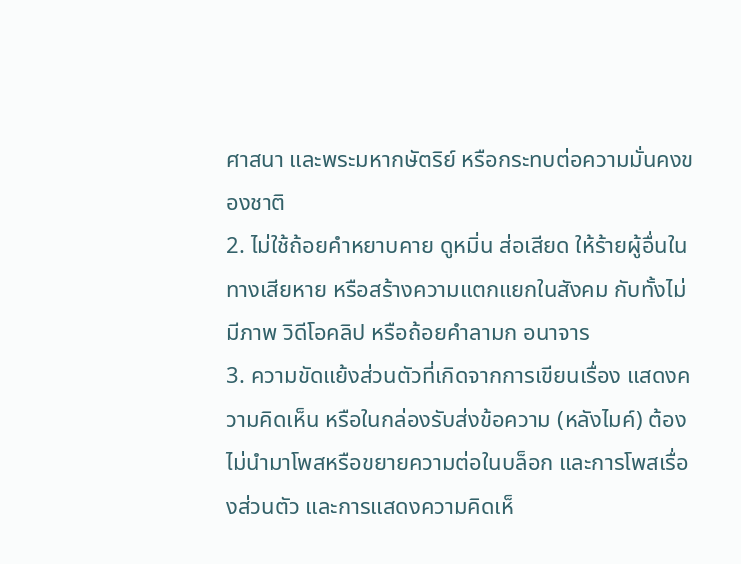ศาสนา และพระมหากษัตริย์ หรือกระทบต่อความมั่นคงของชาติ
2. ไม่ใช้ถ้อยคำหยาบคาย ดูหมิ่น ส่อเสียด ให้ร้ายผู้อื่นในทางเสียหาย หรือสร้างความแตกแยกในสังคม กับทั้งไม่มีภาพ วิดีโอคลิป หรือถ้อยคำลามก อนาจาร
3. ความขัดแย้งส่วนตัวที่เกิดจากการเขียนเรื่อง แสดงความคิดเห็น หรือในกล่องรับส่งข้อความ (หลังไมค์) ต้องไม่นำมาโพสหรือขยายความต่อในบล็อก และการโพสเรื่องส่วนตัว และการแสดงความคิดเห็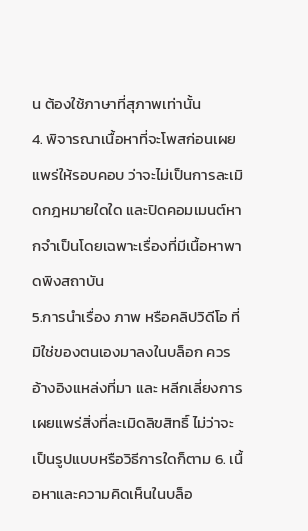น ต้องใช้ภาษาที่สุภาพเท่านั้น
4. พิจารณาเนื้อหาที่จะโพสก่อนเผยแพร่ให้รอบคอบ ว่าจะไม่เป็นการละเมิดกฎหมายใดใด และปิดคอมเมนต์หากจำเป็นโดยเฉพาะเรื่องที่มีเนื้อหาพาดพิงสถาบัน
5.การนำเรื่อง ภาพ หรือคลิปวิดีโอ ที่มิใช่ของตนเองมาลงในบล็อก ควรอ้างอิงแหล่งที่มา และ หลีกเลี่ยงการเผยแพร่สิ่งที่ละเมิดลิขสิทธิ์ ไม่ว่าจะเป็นรูปแบบหรือวิธีการใดก็ตาม 6. เนื้อหาและความคิดเห็นในบล็อ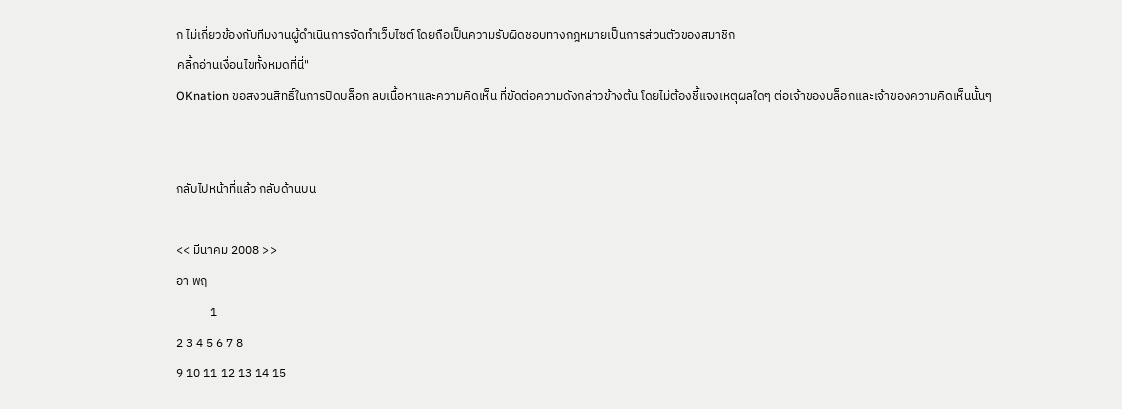ก ไม่เกี่ยวข้องกับทีมงานผู้ดำเนินการจัดทำเว็บไซต์ โดยถือเป็นความรับผิดชอบทางกฎหมายเป็นการส่วนตัวของสมาชิก
คลิ้กอ่านเงื่อนไขทั้งหมดที่นี่"
OKnation ขอสงวนสิทธิ์ในการปิดบล็อก ลบเนื้อหาและความคิดเห็น ที่ขัดต่อความดังกล่าวข้างต้น โดยไม่ต้องชี้แจงเหตุผลใดๆ ต่อเจ้าของบล็อกและเจ้าของความคิดเห็นนั้นๆ


กลับไปหน้าที่แล้ว กลับด้านบน

<< มีนาคม 2008 >>
อา พฤ
            1
2 3 4 5 6 7 8
9 10 11 12 13 14 15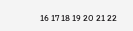16 17 18 19 20 21 22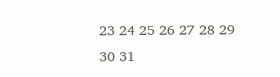23 24 25 26 27 28 29
30 31